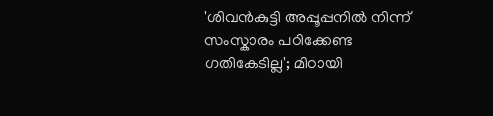'ശിവൻകുട്ടി അപ്പൂപ്പനിൽ നിന്ന് സംസ്കാരം പഠിക്കേണ്ട ഗതികേടില്ല'; മിഠായി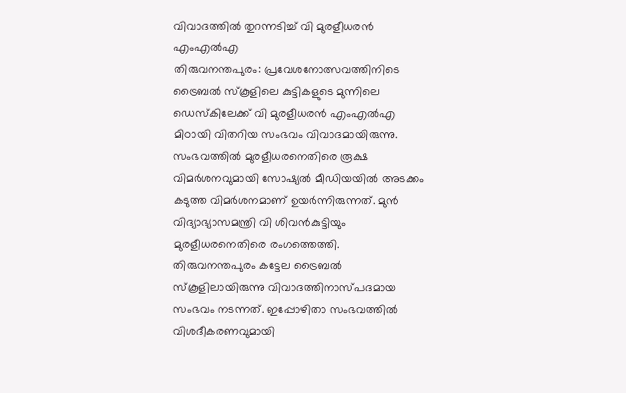വിവാദത്തിൽ തുറന്നടിച്ച് വി മുരളീധരൻ എംഎൽഎ
തിരുവനന്തപുരം: പ്രവേശനോത്സവത്തിനിടെ ട്രൈബൽ സ്കൂളിലെ കുട്ടികളുടെ മുന്നിലെ ഡെസ്കിലേക്ക് വി മുരളീധരൻ എംഎൽഎ മിഠായി വിതറിയ സംഭവം വിവാദമായിരുന്നു. സംഭവത്തിൽ മുരളീധരനെതിരെ രൂക്ഷ വിമർശനവുമായി സോഷ്യൽ മീഡിയയിൽ അടക്കം കടുത്ത വിമർശനമാണ് ഉയർന്നിരുന്നത്. മുൻ വിദ്യാഭ്യാസമന്ത്രി വി ശിവൻകുട്ടിയും മുരളീധരനെതിരെ രംഗത്തെത്തി. തിരുവനന്തപുരം കട്ടേല ട്രൈബൽ സ്കൂളിലായിരുന്നു വിവാദത്തിനാസ്പദമായ സംഭവം നടന്നത്. ഇപ്പോഴിതാ സംഭവത്തിൽ വിശദീകരണവുമായി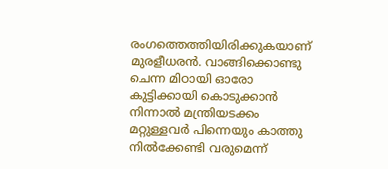രംഗത്തെത്തിയിരിക്കുകയാണ് മുരളീധരൻ. വാങ്ങിക്കൊണ്ടു ചെന്ന മിഠായി ഓരോ കുട്ടിക്കായി കൊടുക്കാൻ നിന്നാൽ മന്ത്രിയടക്കം മറ്റുള്ളവർ പിന്നെയും കാത്തു നിൽക്കേണ്ടി വരുമെന്ന്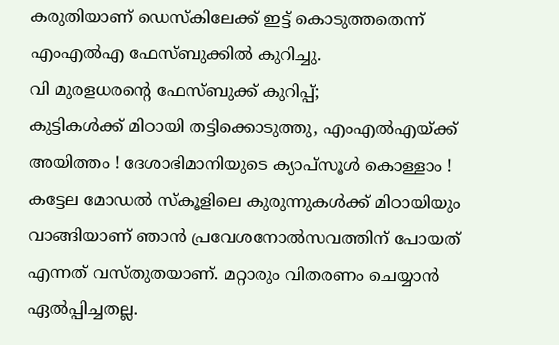കരുതിയാണ് ഡെസ്കിലേക്ക് ഇട്ട് കൊടുത്തതെന്ന് എംഎൽഎ ഫേസ്ബുക്കിൽ കുറിച്ചു.
വി മുരളധരന്റെ ഫേസ്ബുക്ക് കുറിപ്പ്;
കുട്ടികൾക്ക് മിഠായി തട്ടിക്കൊടുത്തു, എംഎൽഎയ്ക്ക് അയിത്തം ! ദേശാഭിമാനിയുടെ ക്യാപ്സൂൾ കൊള്ളാം ! കട്ടേല മോഡൽ സ്കൂളിലെ കുരുന്നുകൾക്ക് മിഠായിയും വാങ്ങിയാണ് ഞാൻ പ്രവേശനോൽസവത്തിന് പോയത് എന്നത് വസ്തുതയാണ്. മറ്റാരും വിതരണം ചെയ്യാൻ ഏൽപ്പിച്ചതല്ല.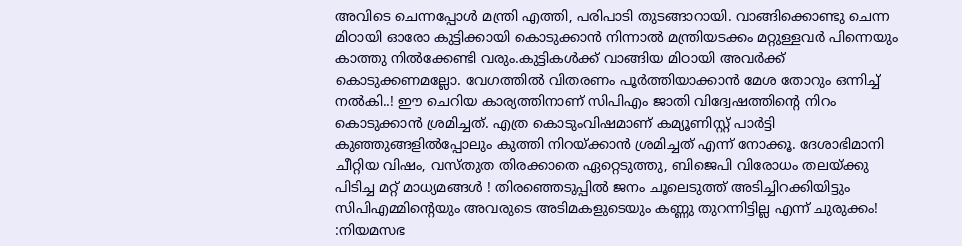അവിടെ ചെന്നപ്പോൾ മന്ത്രി എത്തി, പരിപാടി തുടങ്ങാറായി. വാങ്ങിക്കൊണ്ടു ചെന്ന മിഠായി ഓരോ കുട്ടിക്കായി കൊടുക്കാൻ നിന്നാൽ മന്ത്രിയടക്കം മറ്റുള്ളവർ പിന്നെയും കാത്തു നിൽക്കേണ്ടി വരും.കുട്ടികൾക്ക് വാങ്ങിയ മിഠായി അവർക്ക് കൊടുക്കണമല്ലോ. വേഗത്തിൽ വിതരണം പൂർത്തിയാക്കാൻ മേശ തോറും ഒന്നിച്ച് നൽകി..! ഈ ചെറിയ കാര്യത്തിനാണ് സിപിഎം ജാതി വിദ്വേഷത്തിന്റെ നിറം കൊടുക്കാൻ ശ്രമിച്ചത്. എത്ര കൊടുംവിഷമാണ് കമ്യൂണിസ്റ്റ് പാർട്ടി കുഞ്ഞുങ്ങളിൽപ്പോലും കുത്തി നിറയ്ക്കാൻ ശ്രമിച്ചത് എന്ന് നോക്കൂ. ദേശാഭിമാനി ചീറ്റിയ വിഷം, വസ്തുത തിരക്കാതെ ഏറ്റെടുത്തു, ബിജെപി വിരോധം തലയ്ക്കു പിടിച്ച മറ്റ് മാധ്യമങ്ങൾ ! തിരഞ്ഞെടുപ്പിൽ ജനം ചൂലെടുത്ത് അടിച്ചിറക്കിയിട്ടും സിപിഎമ്മിന്റെയും അവരുടെ അടിമകളുടെയും കണ്ണു തുറന്നിട്ടില്ല എന്ന് ചുരുക്കം! :നിയമസഭ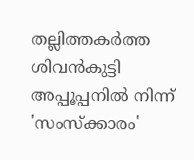തല്ലിത്തകർത്ത ശിവൻകുട്ടി അപ്പൂപ്പനിൽ നിന്ന് 'സംസ്ക്കാരം'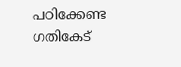പഠിക്കേണ്ട ഗതികേട്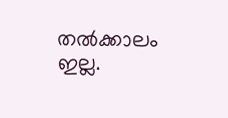തൽക്കാലം ഇല്ല.